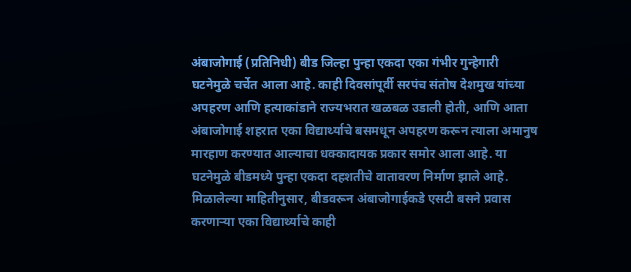अंबाजोगाई (प्रतिनिधी) बीड जिल्हा पुन्हा एकदा एका गंभीर गुन्हेगारी घटनेमुळे चर्चेत आला आहे. काही दिवसांपूर्वी सरपंच संतोष देशमुख यांच्या अपहरण आणि हत्याकांडाने राज्यभरात खळबळ उडाली होती, आणि आता अंबाजोगाई शहरात एका विद्यार्थ्याचे बसमधून अपहरण करून त्याला अमानुष मारहाण करण्यात आल्याचा धक्कादायक प्रकार समोर आला आहे. या घटनेमुळे बीडमध्ये पुन्हा एकदा दहशतीचे वातावरण निर्माण झाले आहे.
मिळालेल्या माहितीनुसार, बीडवरून अंबाजोगाईकडे एसटी बसने प्रवास करणाऱ्या एका विद्यार्थ्याचे काही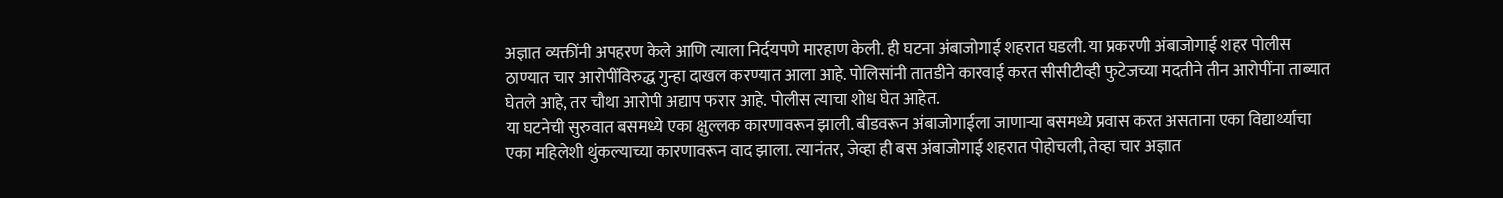अज्ञात व्यक्तींनी अपहरण केले आणि त्याला निर्दयपणे मारहाण केली. ही घटना अंबाजोगाई शहरात घडली. या प्रकरणी अंबाजोगाई शहर पोलीस ठाण्यात चार आरोपींविरुद्ध गुन्हा दाखल करण्यात आला आहे. पोलिसांनी तातडीने कारवाई करत सीसीटीव्ही फुटेजच्या मदतीने तीन आरोपींना ताब्यात घेतले आहे, तर चौथा आरोपी अद्याप फरार आहे. पोलीस त्याचा शोध घेत आहेत.
या घटनेची सुरुवात बसमध्ये एका क्षुल्लक कारणावरून झाली. बीडवरून अंबाजोगाईला जाणाऱ्या बसमध्ये प्रवास करत असताना एका विद्यार्थ्याचा एका महिलेशी थुंकल्याच्या कारणावरून वाद झाला. त्यानंतर, जेव्हा ही बस अंबाजोगाई शहरात पोहोचली, तेव्हा चार अज्ञात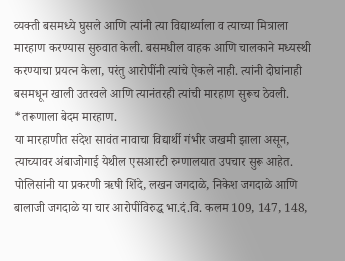व्यक्ती बसमध्ये घुसले आणि त्यांनी त्या विद्यार्थ्याला व त्याच्या मित्राला मारहाण करण्यास सुरुवात केली. बसमधील वाहक आणि चालकाने मध्यस्थी करण्याचा प्रयत्न केला, परंतु आरोपींनी त्यांचे ऐकले नाही. त्यांनी दोघांनाही बसमधून खाली उतरवले आणि त्यानंतरही त्यांची मारहाण सुरूच ठेवली.
*तरूणाला बेदम मारहाण.
या मारहाणीत संदेश सावंत नावाचा विद्यार्थी गंभीर जखमी झाला असून, त्याच्यावर अंबाजोगाई येथील एसआरटी रुग्णालयात उपचार सुरू आहेत. पोलिसांनी या प्रकरणी ऋषी शिंदे, लखन जगदाळे, निकेश जगदाळे आणि बालाजी जगदाळे या चार आरोपींविरुद्ध भा.दं.वि. कलम 109, 147, 148,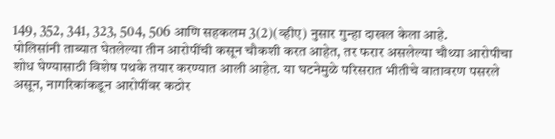149, 352, 341, 323, 504, 506 आणि सहकलम 3(2)(व्हीए) नुसार गुन्हा दाखल केला आहे.
पोलिसांनी ताब्यात घेतलेल्या तीन आरोपींची कसून चौकशी करत आहेत, तर फरार असलेल्या चौथ्या आरोपीचा शोध घेण्यासाठी विशेष पथके तयार करण्यात आली आहेत. या घटनेमुळे परिसरात भीतीचे वातावरण पसरले असून, नागरिकांकडून आरोपींवर कठोर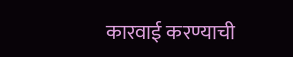कारवाई करण्याची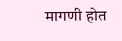मागणी होत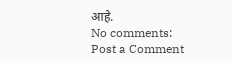आहे.
No comments:
Post a Comment